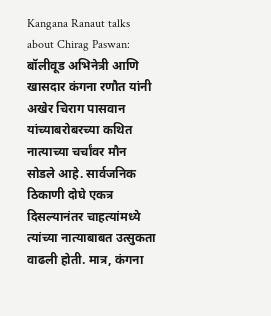Kangana Ranaut talks about Chirag Paswan: बॉलीवूड अभिनेत्री आणि खासदार कंगना रणौत यांनी अखेर चिराग पासवान यांच्याबरोबरच्या कथित नात्याच्या चर्चांवर मौन सोडले आहे. सार्वजनिक ठिकाणी दोघे एकत्र दिसल्यानंतर चाहत्यांमध्ये त्यांच्या नात्याबाबत उत्सुकता वाढली होती. मात्र, कंगना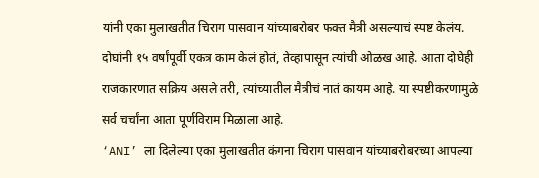यांनी एका मुलाखतीत चिराग पासवान यांच्याबरोबर फक्त मैत्री असल्याचं स्पष्ट केलंय. दोघांनी १५ वर्षांपूर्वी एकत्र काम केलं होतं, तेव्हापासून त्यांची ओळख आहे. आता दोघेही राजकारणात सक्रिय असले तरी, त्यांच्यातील मैत्रीचं नातं कायम आहे. या स्पष्टीकरणामुळे सर्व चर्चांना आता पूर्णविराम मिळाला आहे.
‘ANI’ ला दिलेल्या एका मुलाखतीत कंगना चिराग पासवान यांच्याबरोबरच्या आपल्या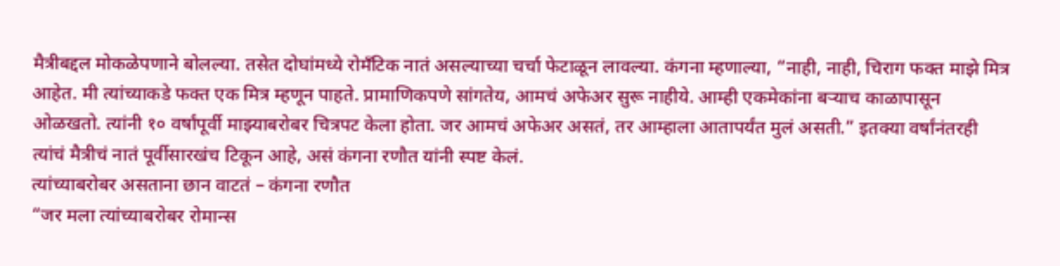मैत्रीबद्दल मोकळेपणाने बोलल्या. तसेत दोघांमध्ये रोमँटिक नातं असल्याच्या चर्चा फेटाळून लावल्या. कंगना म्हणाल्या, “नाही, नाही, चिराग फक्त माझे मित्र आहेत. मी त्यांच्याकडे फक्त एक मित्र म्हणून पाहते. प्रामाणिकपणे सांगतेय, आमचं अफेअर सुरू नाहीये. आम्ही एकमेकांना बऱ्याच काळापासून ओळखतो. त्यांनी १० वर्षांपूर्वी माझ्याबरोबर चित्रपट केला होता. जर आमचं अफेअर असतं, तर आम्हाला आतापर्यंत मुलं असती.” इतक्या वर्षांनंतरही त्यांचं मैत्रीचं नातं पूर्वीसारखंच टिकून आहे, असं कंगना रणौत यांनी स्पष्ट केलं.
त्यांच्याबरोबर असताना छान वाटतं – कंगना रणौत
“जर मला त्यांच्याबरोबर रोमान्स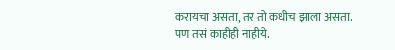करायचा असता, तर तो कधीच झाला असता. पण तसं काहीही नाहीये.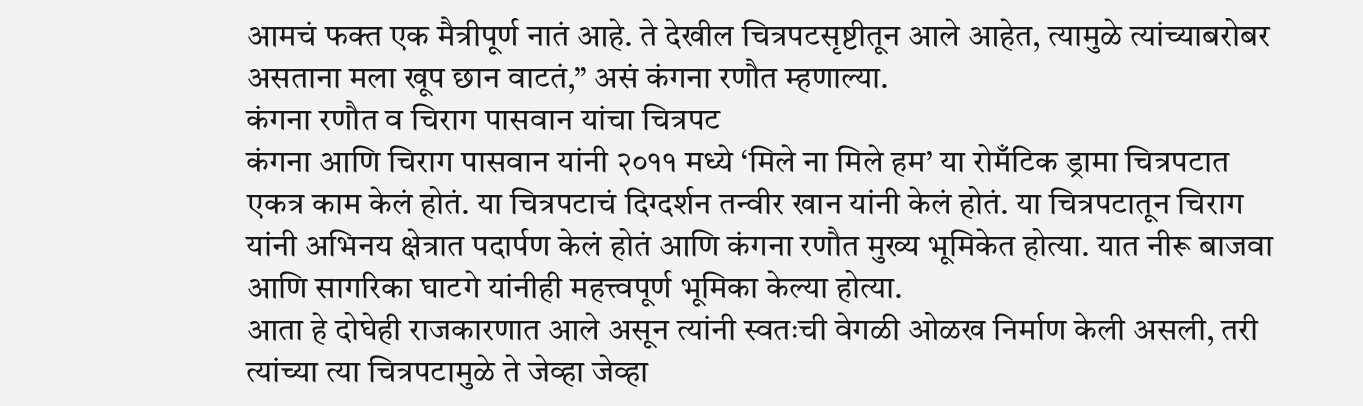आमचं फक्त एक मैत्रीपूर्ण नातं आहे. ते देखील चित्रपटसृष्टीतून आले आहेत, त्यामुळे त्यांच्याबरोबर असताना मला खूप छान वाटतं,” असं कंगना रणौत म्हणाल्या.
कंगना रणौत व चिराग पासवान यांचा चित्रपट
कंगना आणि चिराग पासवान यांनी २०११ मध्ये ‘मिले ना मिले हम’ या रोमँटिक ड्रामा चित्रपटात एकत्र काम केलं होतं. या चित्रपटाचं दिग्दर्शन तन्वीर खान यांनी केलं होतं. या चित्रपटातून चिराग यांनी अभिनय क्षेत्रात पदार्पण केलं होतं आणि कंगना रणौत मुख्य भूमिकेत होत्या. यात नीरू बाजवा आणि सागरिका घाटगे यांनीही महत्त्वपूर्ण भूमिका केल्या होत्या.
आता हे दोघेही राजकारणात आले असून त्यांनी स्वतःची वेगळी ओळख निर्माण केली असली, तरी त्यांच्या त्या चित्रपटामुळे ते जेव्हा जेव्हा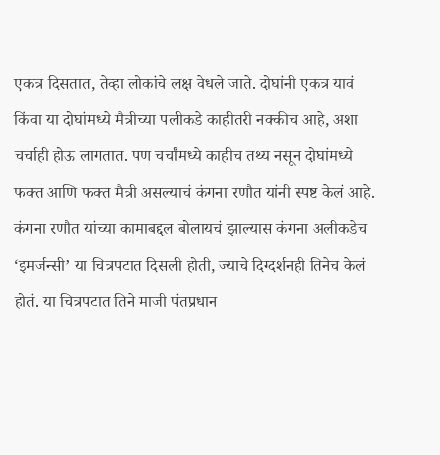एकत्र दिसतात, तेव्हा लोकांचे लक्ष वेधले जाते. दोघांनी एकत्र यावं किंवा या दोघांमध्ये मैत्रीच्या पलीकडे काहीतरी नक्कीच आहे, अशा चर्चाही होऊ लागतात. पण चर्चांमध्ये काहीच तथ्य नसून दोघांमध्ये फक्त आणि फक्त मैत्री असल्याचं कंगना रणौत यांनी स्पष्ट केलं आहे.
कंगना रणौत यांच्या कामाबद्दल बोलायचं झाल्यास कंगना अलीकडेच ‘इमर्जन्सी’ या चित्रपटात दिसली होती, ज्याचे दिग्दर्शनही तिनेच केलं होतं. या चित्रपटात तिने माजी पंतप्रधान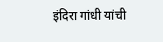इंदिरा गांधी यांची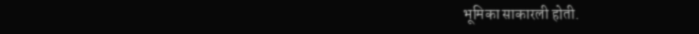भूमिका साकारली होती.